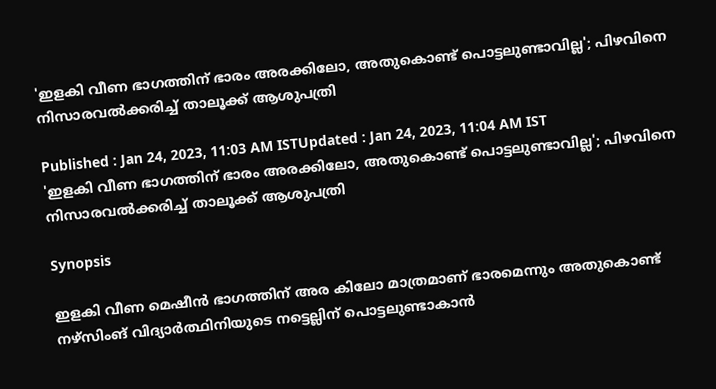'ഇളകി വീണ ഭാഗത്തിന് ഭാരം അരക്കിലോ, അതുകൊണ്ട് പൊട്ടലുണ്ടാവില്ല'; പിഴവിനെ നിസാരവല്‍ക്കരിച്ച് താലൂക്ക് ആശുപത്രി

Published : Jan 24, 2023, 11:03 AM ISTUpdated : Jan 24, 2023, 11:04 AM IST
'ഇളകി വീണ ഭാഗത്തിന് ഭാരം അരക്കിലോ, അതുകൊണ്ട് പൊട്ടലുണ്ടാവില്ല'; പിഴവിനെ നിസാരവല്‍ക്കരിച്ച് താലൂക്ക് ആശുപത്രി

Synopsis

ഇളകി വീണ മെഷീൻ ഭാഗത്തിന് അര കിലോ മാത്രമാണ് ഭാരമെന്നും അതുകൊണ്ട് നഴ്സിംങ് വിദ്യാര്‍ത്ഥിനിയുടെ നട്ടെല്ലിന് പൊട്ടലുണ്ടാകാൻ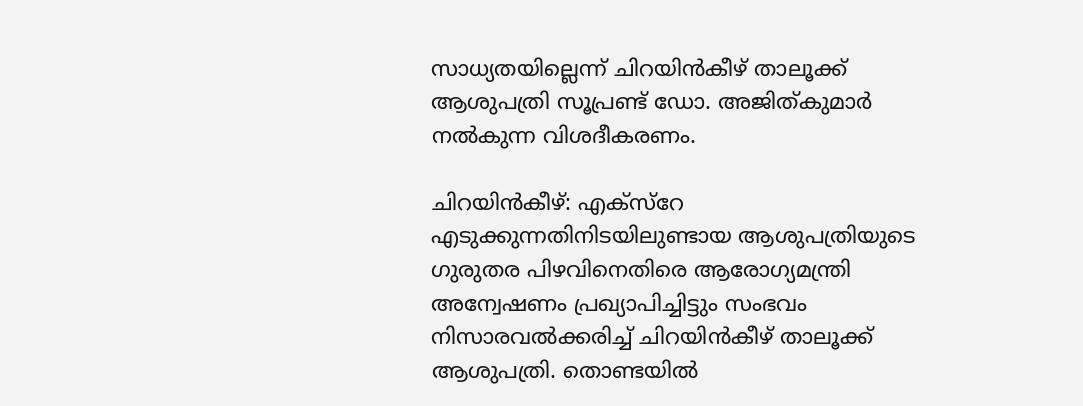സാധ്യതയില്ലെന്ന് ചിറയിൻകീഴ് താലൂക്ക് ആശുപത്രി സൂപ്രണ്ട് ഡോ. അജിത്കുമാർ നൽകുന്ന വിശദീകരണം.

ചിറയിന്‍കീഴ്: എക്സ്റേ എടുക്കുന്നതിനിടയിലുണ്ടായ ആശുപത്രിയുടെ ഗുരുതര പിഴവിനെതിരെ ആരോഗ്യമന്ത്രി അന്വേഷണം പ്രഖ്യാപിച്ചിട്ടും സംഭവം നിസാരവല്‍ക്കരിച്ച് ചിറയിന്‍കീഴ് താലൂക്ക് ആശുപത്രി. തൊണ്ടയിൽ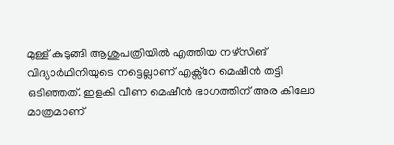മുള്ള് കുടുങ്ങി ആശുപത്രിയിൽ എത്തിയ നഴ്സിങ് വിദ്യാർഥിനിയുടെ നട്ടെല്ലാണ് എക്സ്റേ മെഷീൻ തട്ടി ഒടിഞ്ഞത്. ഇളകി വീണ മെഷീൻ ഭാഗത്തിന് അര കിലോ മാത്രമാണ്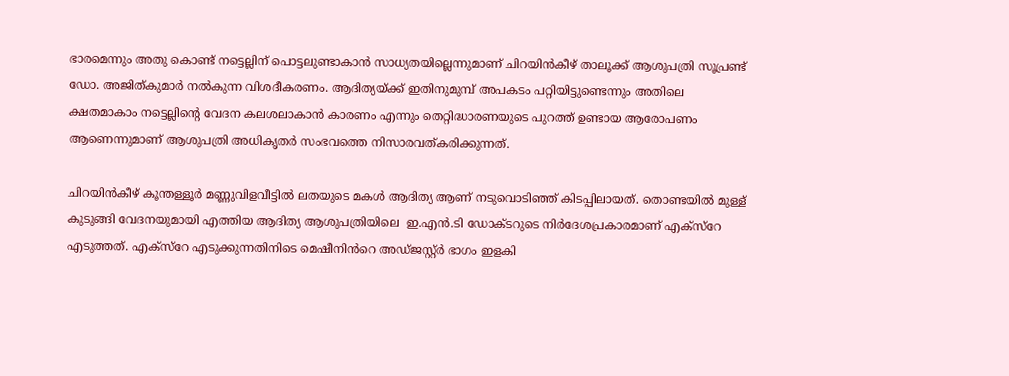ഭാരമെന്നും അതു കൊണ്ട് നട്ടെല്ലിന് പൊട്ടലുണ്ടാകാൻ സാധ്യതയില്ലെന്നുമാണ് ചിറയിൻകീഴ് താലൂക്ക് ആശുപത്രി സൂപ്രണ്ട് ഡോ. അജിത്കുമാർ നൽകുന്ന വിശദീകരണം. ആദിത്യയ്ക്ക് ഇതിനുമുമ്പ് അപകടം പറ്റിയിട്ടുണ്ടെന്നും അതിലെ ക്ഷതമാകാം നട്ടെല്ലിന്റെ വേദന കലശലാകാൻ കാരണം എന്നും തെറ്റിദ്ധാരണയുടെ പുറത്ത് ഉണ്ടായ ആരോപണം ആണെന്നുമാണ് ആശുപത്രി അധികൃതർ സംഭവത്തെ നിസാരവത്കരിക്കുന്നത്.

ചിറയിൻകീഴ് കൂന്തള്ളൂർ മണ്ണുവിളവീട്ടിൽ ലതയുടെ മകൾ ആദിത്യ ആണ് നടുവൊടിഞ്ഞ് കിടപ്പിലായത്. തൊണ്ടയിൽ മുള്ള് കുടുങ്ങി വേദനയുമായി എത്തിയ ആദിത്യ ആശുപത്രിയിലെ  ഇ.എൻ.ടി ഡോക്ടറുടെ നിർദേശപ്രകാരമാണ് എക്സ്റേ എടുത്തത്. എക്സ്റേ എടുക്കുന്നതിനിടെ മെഷീനിൻറെ അഡ്ജസ്റ്റ്ർ ഭാഗം ഇളകി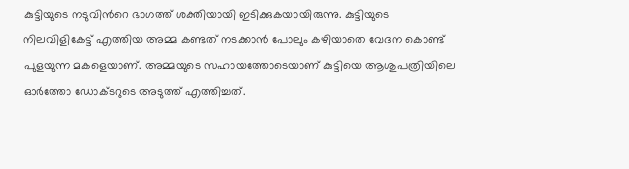കുട്ടിയുടെ നടുവിൻറെ ഭാഗത്ത് ശക്തിയായി ഇടിക്കുകയായിരുന്നു. കുട്ടിയുടെ നിലവിളികേട്ട് എത്തിയ അമ്മ കണ്ടത് നടക്കാൻ പോലും കഴിയാതെ വേദന കൊണ്ട് പുളയുന്ന മകളെയാണ്. അമ്മയുടെ സഹായത്തോടെയാണ് കുട്ടിയെ ആശുപത്രിയിലെ ഓർത്തോ ഡോക്ടറുടെ അടുത്ത് എത്തിച്ചത്.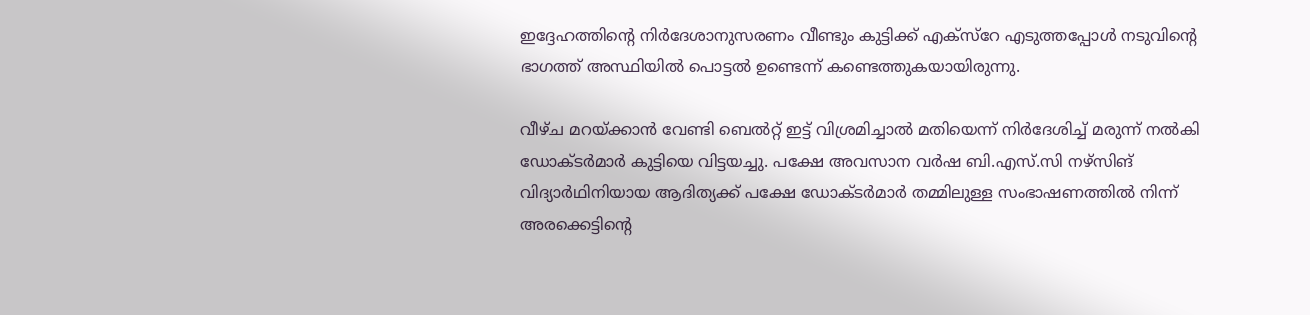ഇദ്ദേഹത്തിന്‍റെ നിർദേശാനുസരണം വീണ്ടും കുട്ടിക്ക് എക്സ്റേ എടുത്തപ്പോൾ നടുവിന്‍റെ ഭാഗത്ത് അസ്ഥിയിൽ പൊട്ടൽ ഉണ്ടെന്ന് കണ്ടെത്തുകയായിരുന്നു.

വീഴ്ച മറയ്ക്കാൻ വേണ്ടി ബെൽറ്റ് ഇട്ട് വിശ്രമിച്ചാൽ മതിയെന്ന് നിർദേശിച്ച് മരുന്ന് നൽകി ഡോക്ടർമാർ കുട്ടിയെ വിട്ടയച്ചു. പക്ഷേ അവസാന വർഷ ബി.എസ്.സി നഴ്സിങ് വിദ്യാർഥിനിയായ ആദിത്യക്ക് പക്ഷേ ഡോക്ടർമാർ തമ്മിലുള്ള സംഭാഷണത്തിൽ നിന്ന് അരക്കെട്ടിന്റെ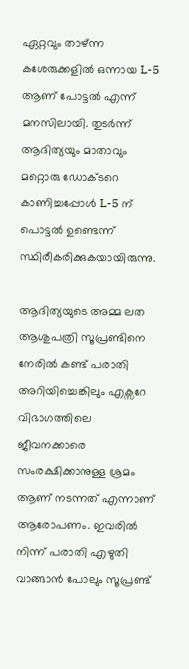ഏറ്റവും താഴ്ന്ന കശേരുക്കളിൽ ഒന്നായ L-5 ആണ് പോട്ടൽ എന്ന് മനസിലായി. തുടർന്ന് ആദിത്യയും മാതാവും മറ്റൊരു ഡോക്ടറെ കാണിച്ചപ്പോൾ L-5 ന് പൊട്ടൽ ഉണ്ടെന്ന് സ്ഥിരീകരിക്കുകയായിരുന്നു.

ആദിത്യയുടെ അമ്മ ലത ആശുപത്രി സൂപ്രണ്ടിനെ നേരിൽ കണ്ട് പരാതി അറിയിച്ചെങ്കിലും എക്സറേ വിഭാഗത്തിലെ ജീവനക്കാരെ സംരക്ഷിക്കാനുള്ള ശ്രമം ആണ് നടന്നത് എന്നാണ് ആരോപണം. ഇവരിൽ നിന്ന് പരാതി എഴുതി വാങ്ങാൻ പോലും സൂപ്രണ്ട്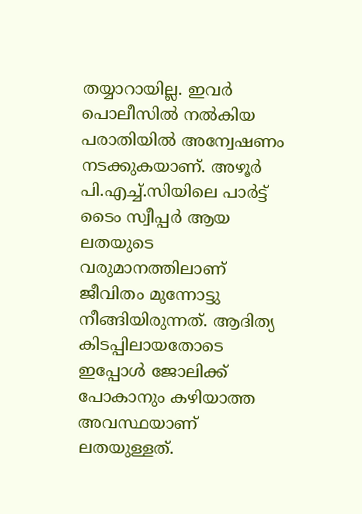തയ്യാറായില്ല. ഇവർ പൊലീസിൽ നൽകിയ പരാതിയിൽ അന്വേഷണം നടക്കുകയാണ്. അഴൂർ പി.എച്ച്.സിയിലെ പാർട്ട് ടൈം സ്വീപ്പർ ആയ ലതയുടെ വരുമാനത്തിലാണ് ജീവിതം മുന്നോട്ടു നീങ്ങിയിരുന്നത്. ആദിത്യ കിടപ്പിലായതോടെ ഇപ്പോൾ ജോലിക്ക് പോകാനും കഴിയാത്ത അവസ്ഥയാണ് ലതയുള്ളത്.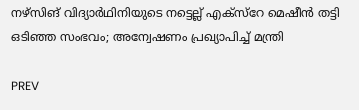നഴ്സിങ് വിദ്യാർഥിനിയുടെ നട്ടെല്ല് എക്സ്റേ മെഷീൻ തട്ടി ഒടിഞ്ഞ സംഭവം; അന്വേഷണം പ്രഖ്യാപിച്ച് മന്ത്രി

PREV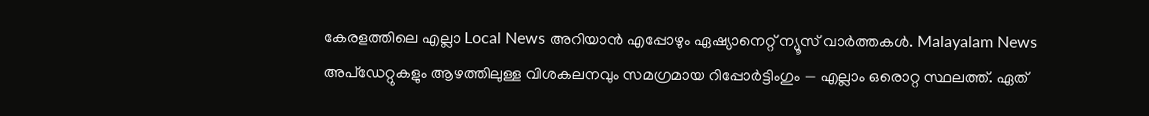കേരളത്തിലെ എല്ലാ Local News അറിയാൻ എപ്പോഴും ഏഷ്യാനെറ്റ് ന്യൂസ് വാർത്തകൾ. Malayalam News  അപ്‌ഡേറ്റുകളും ആഴത്തിലുള്ള വിശകലനവും സമഗ്രമായ റിപ്പോർട്ടിംഗും — എല്ലാം ഒരൊറ്റ സ്ഥലത്ത്. ഏത്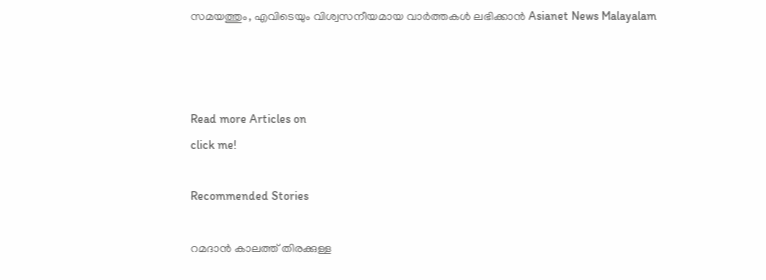സമയത്തും, എവിടെയും വിശ്വസനീയമായ വാർത്തകൾ ലഭിക്കാൻ Asianet News Malayalam



Read more Articles on
click me!

Recommended Stories

റമദാന്‍ കാലത്ത് തിരക്കുള്ള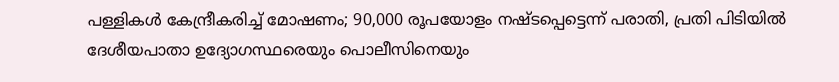പള്ളികള്‍ കേന്ദ്രീകരിച്ച് മോഷണം; 90,000 രൂപയോളം നഷ്ടപ്പെട്ടെന്ന് പരാതി, പ്രതി പിടിയില്‍
ദേശീയപാതാ ഉദ്യോഗസ്ഥരെയും പൊലീസിനെയും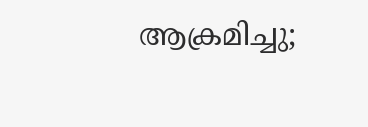ആക്രമിച്ചു;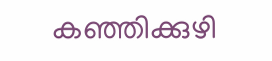കഞ്ഞിക്കുഴി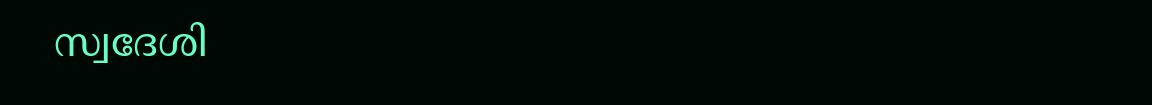സ്വദേശി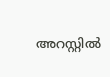അറസ്റ്റിൽ